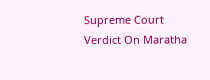Supreme Court Verdict On Maratha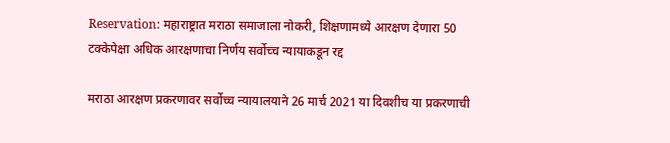Reservation: महाराष्ट्रात मराठा समाजाला नोकरी, शिक्षणामध्ये आरक्षण देणारा 50 टक्केपेक्षा अधिक आरक्षणाचा निर्णय सर्वोच्च न्यायाकडून रद्द

मराठा आरक्षण प्रकरणावर सर्वोच्च न्यायालयाने 26 मार्च 2021 या दिवशीच या प्रकरणाची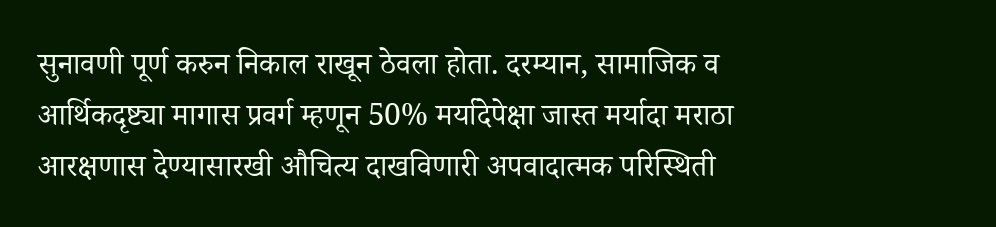सुनावणी पूर्ण करुन निकाल राखून ठेवला होता. दरम्यान, सामाजिक व आर्थिकदृष्ट्या मागास प्रवर्ग म्हणून 50% मर्यादेपेक्षा जास्त मर्यादा मराठा आरक्षणास देण्यासारखी औचित्य दाखविणारी अपवादात्मक परिस्थिती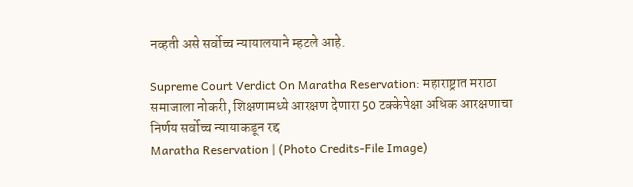नव्हती असे सर्वोच्च न्यायालयाने म्हटले आहे.

Supreme Court Verdict On Maratha Reservation: महाराष्ट्रात मराठा समाजाला नोकरी, शिक्षणामध्ये आरक्षण देणारा 50 टक्केपेक्षा अधिक आरक्षणाचा निर्णय सर्वोच्च न्यायाकडून रद्द
Maratha Reservation | (Photo Credits-File Image)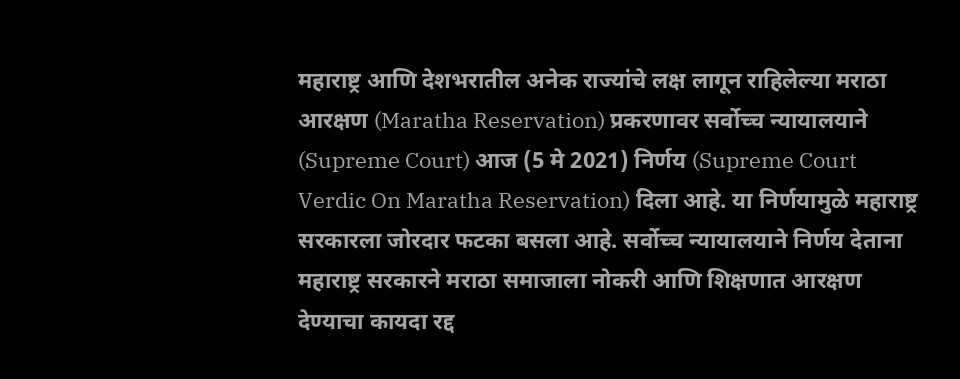महाराष्ट्र आणि देशभरातील अनेक राज्यांचे लक्ष लागून राहिलेल्या मराठा आरक्षण (Maratha Reservation) प्रकरणावर सर्वोच्च न्यायालयाने (Supreme Court) आज (5 मे 2021) निर्णय (Supreme Court Verdic On Maratha Reservation) दिला आहे. या निर्णयामुळे महाराष्ट्र सरकारला जोरदार फटका बसला आहे. सर्वोच्च न्यायालयाने निर्णय देताना महाराष्ट्र सरकारने मराठा समाजाला नोकरी आणि शिक्षणात आरक्षण देण्याचा कायदा रद्द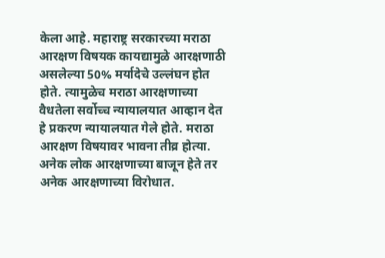केला आहे. महाराष्ट्र सरकारच्या मराठा आरक्षण विषयक कायद्यामुळे आरक्षणाठी असलेल्या 50% मर्यादेचे उल्लंघन होत होते. त्यामुळेच मराठा आरक्षणाच्या वैधतेला सर्वोच्च न्यायालयात आव्हान देत हे प्रकरण न्यायालयात गेले होते. मराठा आरक्षण विषयावर भावना तीव्र होत्या. अनेक लोक आरक्षणाच्या बाजून हेते तर अनेक आरक्षणाच्या विरोधात.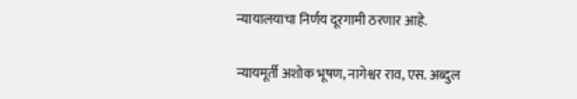न्यायालयाचा निर्णय दूरगामी ठरणार आहे.

न्यायमूर्ती अशोक भूषण, नागेश्वर राव, एस. अब्दुल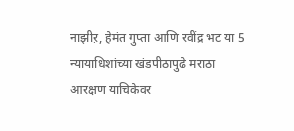नाझीऱ, हेमंत गुप्ता आणि रवींद्र भट या 5 न्यायाधिशांच्या खंडपीठापुढे मराठा आरक्षण याचिकेवर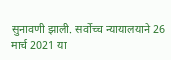सुनावणी झाली. सर्वोच्च न्यायालयाने 26 मार्च 2021 या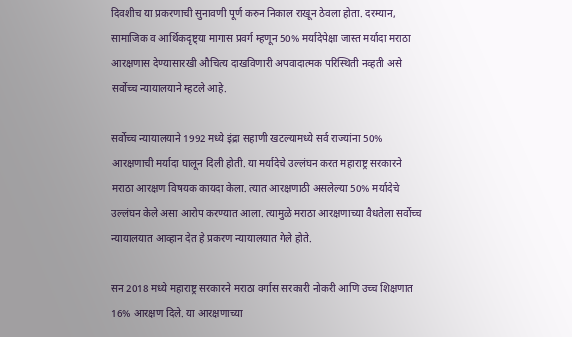दिवशीच या प्रकरणाची सुनावणी पूर्ण करुन निकाल राखून ठेवला होता. दरम्यान, सामाजिक व आर्थिकदृष्ट्या मागास प्रवर्ग म्हणून 50% मर्यादेपेक्षा जास्त मर्यादा मराठा आरक्षणास देण्यासारखी औचित्य दाखविणारी अपवादात्मक परिस्थिती नव्हती असे सर्वोच्च न्यायालयाने म्हटले आहे.

सर्वोच्च न्यायालयाने 1992 मध्ये इंद्रा सहाणी खटल्यामध्ये सर्व राज्यांना 50% आरक्षणाची मर्यादा घालून दिली होती. या मर्यादेचे उल्लंघन करत महाराष्ट्र सरकारने मराठा आरक्षण विषयक कायदा केला. त्यात आरक्षणाठी असलेल्या 50% मर्यादेचे उल्लंघन केले असा आरोप करण्यात आला. त्यामुळे मराठा आरक्षणाच्या वैधतेला सर्वोच्च न्यायालयात आव्हान देत हे प्रकरण न्यायालयात गेले होते.

सन 2018 मध्ये महाराष्ट्र सरकारने मराठा वर्गास सरकारी नोकरी आणि उच्च शिक्षणात 16% आरक्षण दिले. या आरक्षणाच्या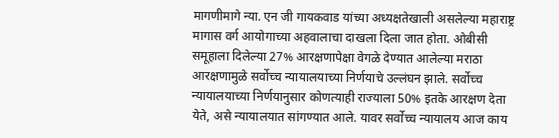मागणीमागे न्या. एन जी गायकवाड यांच्या अध्यक्षतेखाली असलेल्या महाराष्ट्र मागास वर्ग आयोगाच्या अहवालाचा दाखला दिला जात होता. ओबीसी समूहाला दिलेल्या 27% आरक्षणापेक्षा वेगळे देण्यात आलेल्या मराठा आरक्षणामुळे सर्वोच्च न्यायालयाच्या निर्णयाचे उल्लंघन झाले. सर्वोच्च न्यायालयाच्या निर्णयानुसार कोणत्याही राज्याला 50% इतके आरक्षण देता येते, असे न्यायालयात सांगण्यात आले. यावर सर्वोच्च न्यायालय आज काय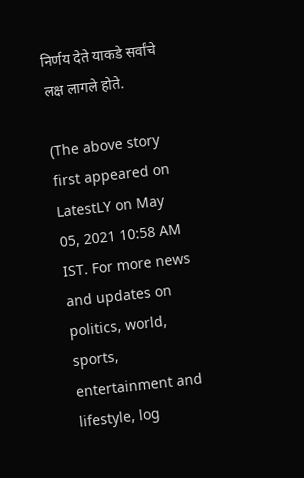निर्णय देते याकडे सर्वांचे लक्ष लागले होते.

(The above story first appeared on LatestLY on May 05, 2021 10:58 AM IST. For more news and updates on politics, world, sports, entertainment and lifestyle, log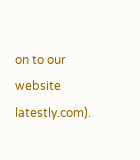on to our website latestly.com).